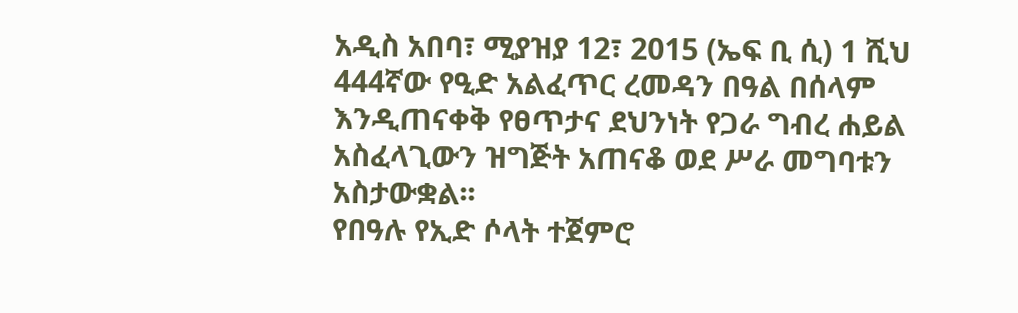አዲስ አበባ፣ ሚያዝያ 12፣ 2015 (ኤፍ ቢ ሲ) 1 ሺህ 444ኛው የዒድ አልፈጥር ረመዳን በዓል በሰላም እንዲጠናቀቅ የፀጥታና ደህንነት የጋራ ግብረ ሐይል አስፈላጊውን ዝግጅት አጠናቆ ወደ ሥራ መግባቱን አስታውቋል፡፡
የበዓሉ የኢድ ሶላት ተጀምሮ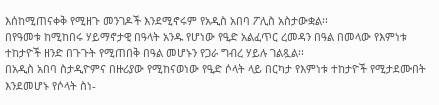እሰከሚጠናቀቅ የሚዘጉ መንገዶች እንደሚኖሩም የአዲስ አበባ ፖሊስ አስታውቋል፡፡
በየዓመቱ ከሚከበሩ ሃይማኖታዊ በዓላት አንዱ የሆነው የዒድ አልፈጥር ረመዳን በዓል በመላው የእምነቱ ተከታዮች ዘንድ በጉጉት የሚጠበቅ በዓል መሆኑን የጋራ ግብረ ሃይሉ ገልጿል፡፡
በአዲስ አበባ ስታዲዮምና በዙሪያው የሚከናወነው የዒድ ሶላት ላይ በርካታ የእምነቱ ተከታዮች የሚታደሙበት እንደመሆኑ የሶላት ስነ-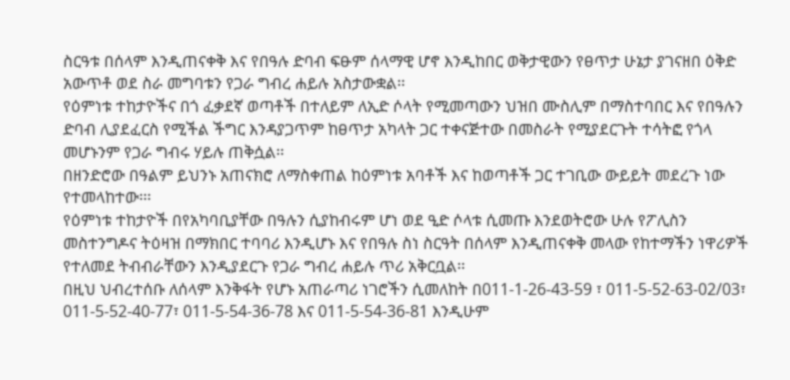ስርዓቱ በሰላም እንዲጠናቀቅ እና የበዓሉ ድባብ ፍፁም ሰላማዊ ሆኖ እንዲከበር ወቅታዊውን የፀጥታ ሁኔታ ያገናዘበ ዕቅድ አውጥቶ ወደ ስራ መግባቱን የጋራ ግብረ ሐይሉ አስታውቋል፡፡
የዕምነቱ ተከታዮችና በጎ ፈቃደኛ ወጣቶች በተለይም ለኢድ ሶላት የሚመጣውን ህዝበ ሙስሊም በማስተባበር እና የበዓሉን ድባብ ሊያደፈርስ የሚችል ችግር እንዳያጋጥም ከፀጥታ አካላት ጋር ተቀናጅተው በመስራት የሚያደርጉት ተሳትፎ የጎላ መሆኑንም የጋራ ግብሩ ሃይሉ ጠቅሷል፡፡
በዘንድሮው በዓልም ይህንኑ አጠናክሮ ለማስቀጠል ከዕምነቱ አባቶች እና ከወጣቶች ጋር ተገቢው ውይይት መደረጉ ነው የተመላከተው፡፡፡
የዕምነቱ ተከታዮች በየአካባቢያቸው በዓሉን ሲያከብሩም ሆነ ወደ ዒድ ሶላቱ ሲመጡ እንደወትሮው ሁሉ የፖሊስን መስተንግዶና ትዕዛዝ በማክበር ተባባሪ እንዲሆኑ እና የበዓሉ ስነ ስርዓት በሰላም እንዲጠናቀቅ መላው የከተማችን ነዋሪዎች የተለመደ ትብብራቸውን እንዲያደርጉ የጋራ ግብረ ሐይሉ ጥሪ አቅርቧል፡፡
በዚህ ህብረተሰቡ ለሰላም እንቅፋት የሆኑ አጠራጣሪ ነገሮችን ሲመለከት በ011-1-26-43-59 ፣ 011-5-52-63-02/03፣ 011-5-52-40-77፣ 011-5-54-36-78 እና 011-5-54-36-81 እንዲሁም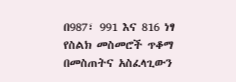በ987፣ 991 እና 816 ነፃ የስልክ መስመሮች ጥቆማ በመስጠትና አስፈላጊውን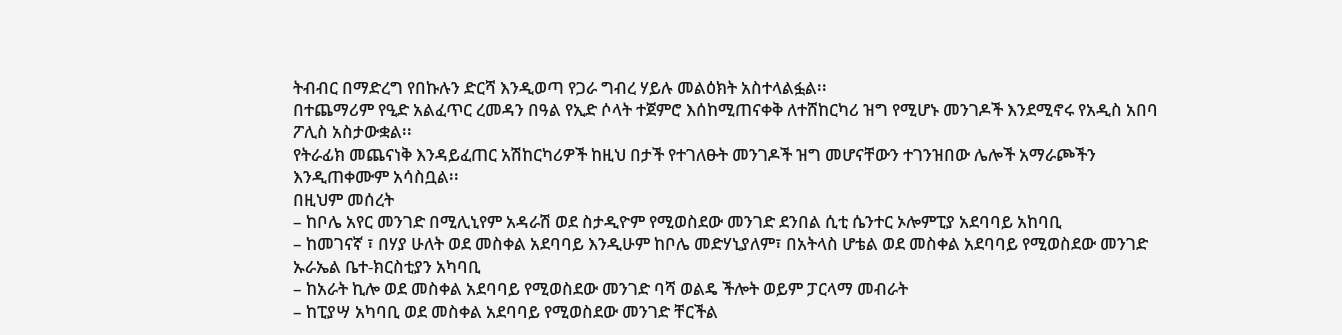ትብብር በማድረግ የበኩሉን ድርሻ እንዲወጣ የጋራ ግብረ ሃይሉ መልዕክት አስተላልፏል፡፡
በተጨማሪም የዒድ አልፈጥር ረመዳን በዓል የኢድ ሶላት ተጀምሮ እሰከሚጠናቀቅ ለተሸከርካሪ ዝግ የሚሆኑ መንገዶች እንደሚኖሩ የአዲስ አበባ ፖሊስ አስታውቋል፡፡
የትራፊክ መጨናነቅ እንዳይፈጠር አሽከርካሪዎች ከዚህ በታች የተገለፁት መንገዶች ዝግ መሆናቸውን ተገንዝበው ሌሎች አማራጮችን እንዲጠቀሙም አሳስቧል፡፡
በዚህም መሰረት
– ከቦሌ አየር መንገድ በሚሊኒየም አዳራሽ ወደ ስታዲዮም የሚወስደው መንገድ ደንበል ሲቲ ሴንተር ኦሎምፒያ አደባባይ አከባቢ
– ከመገናኛ ፣ በሃያ ሁለት ወደ መስቀል አደባባይ እንዲሁም ከቦሌ መድሃኒያለም፣ በአትላስ ሆቴል ወደ መስቀል አደባባይ የሚወስደው መንገድ ኡራኤል ቤተ-ክርስቲያን አካባቢ
– ከአራት ኪሎ ወደ መስቀል አደባባይ የሚወስደው መንገድ ባሻ ወልዴ ችሎት ወይም ፓርላማ መብራት
– ከፒያሣ አካባቢ ወደ መስቀል አደባባይ የሚወስደው መንገድ ቸርችል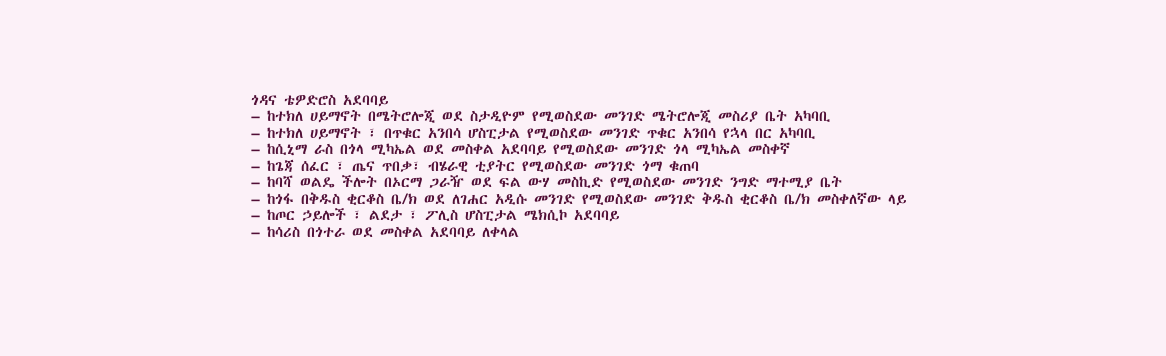ጎዳና ቴዎድሮስ አደባባይ
– ከተክለ ሀይማኖት በሜትሮሎጂ ወደ ስታዲዮም የሚወስደው መንገድ ሜትሮሎጂ መስሪያ ቤት አካባቢ
– ከተክለ ሀይማኖት ፣ በጥቁር አንበሳ ሆስፒታል የሚወስደው መንገድ ጥቁር አንበሳ የኋላ በር አካባቢ
– ከሲኒማ ራስ በጎላ ሚካኤል ወደ መስቀል አደባባይ የሚወስደው መንገድ ጎላ ሚካኤል መስቀኛ
– ከጌጃ ሰፈር ፣ ጤና ጥበቃ፣ ብሄራዊ ቲያትር የሚወስደው መንገድ ጎማ ቁጠባ
– ከባሻ ወልዴ ችሎት በኦርማ ጋራዥ ወደ ፍል ውሃ መስኪድ የሚወስደው መንገድ ንግድ ማተሚያ ቤት
– ከጎፋ በቅዱስ ቂርቆስ ቤ/ክ ወደ ለገሐር አዲሱ መንገድ የሚወስደው መንገድ ቅዱስ ቂርቆስ ቤ/ክ መስቀለኛው ላይ
– ከጦር ኃይሎች ፣ ልደታ ፣ ፖሊስ ሆስፒታል ሜክሲኮ አደባባይ
– ከሳሪስ በጎተራ ወደ መስቀል አደባባይ ለቀላል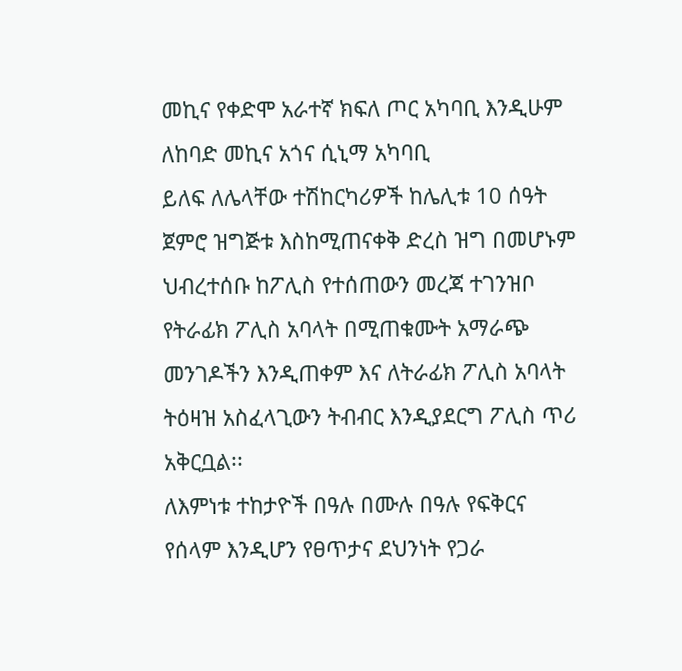መኪና የቀድሞ አራተኛ ክፍለ ጦር አካባቢ እንዲሁም ለከባድ መኪና አጎና ሲኒማ አካባቢ
ይለፍ ለሌላቸው ተሽከርካሪዎች ከሌሊቱ 10 ሰዓት ጀምሮ ዝግጅቱ እስከሚጠናቀቅ ድረስ ዝግ በመሆኑም ህብረተሰቡ ከፖሊስ የተሰጠውን መረጃ ተገንዝቦ የትራፊክ ፖሊስ አባላት በሚጠቁሙት አማራጭ መንገዶችን እንዲጠቀም እና ለትራፊክ ፖሊስ አባላት ትዕዛዝ አስፈላጊውን ትብብር እንዲያደርግ ፖሊስ ጥሪ አቅርቧል፡፡
ለእምነቱ ተከታዮች በዓሉ በሙሉ በዓሉ የፍቅርና የሰላም እንዲሆን የፀጥታና ደህንነት የጋራ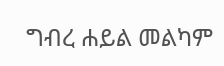ግብረ ሐይል መልካም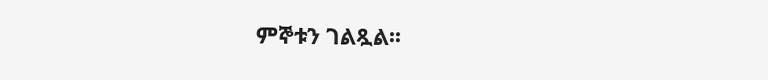ምኞቱን ገልጿል፡፡